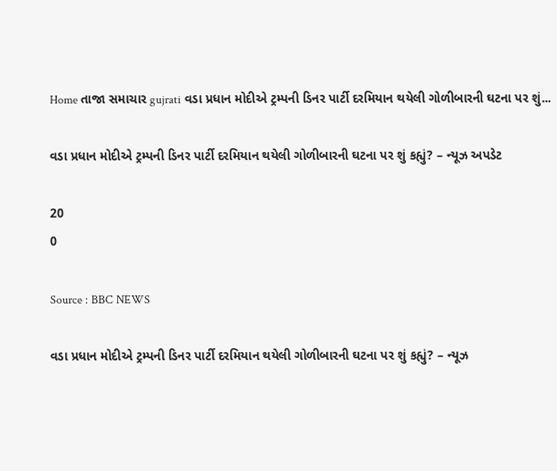Home તાજા સમાચાર gujrati વડા પ્રધાન મોદીએ ટ્રમ્પની ડિનર પાર્ટી દરમિયાન થયેલી ગોળીબારની ઘટના પર શું...

વડા પ્રધાન મોદીએ ટ્રમ્પની ડિનર પાર્ટી દરમિયાન થયેલી ગોળીબારની ઘટના પર શું કહ્યું? – ન્યૂઝ અપડેટ

20
0

Source : BBC NEWS

વડા પ્રધાન મોદીએ ટ્રમ્પની ડિનર પાર્ટી દરમિયાન થયેલી ગોળીબારની ઘટના પર શું કહ્યું? – ન્યૂઝ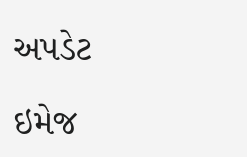અપડેટ

ઇમેજ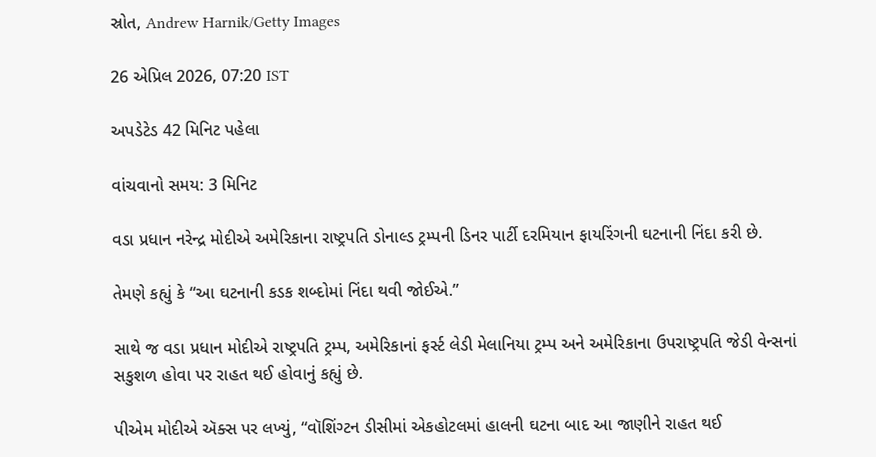સ્રોત, Andrew Harnik/Getty Images

26 એપ્રિલ 2026, 07:20 IST

અપડેટેડ 42 મિનિટ પહેલા

વાંચવાનો સમય: 3 મિનિટ

વડા પ્રધાન નરેન્દ્ર મોદીએ અમેરિકાના રાષ્ટ્રપતિ ડોનાલ્ડ ટ્રમ્પની ડિનર પાર્ટી દરમિયાન ફાયરિંગની ઘટનાની નિંદા કરી છે.

તેમણે કહ્યું કે “આ ઘટનાની કડક શબ્દોમાં નિંદા થવી જોઈએ.”

સાથે જ વડા પ્રધાન મોદીએ રાષ્ટ્રપતિ ટ્રમ્પ, અમેરિકાનાં ફર્સ્ટ લેડી મેલાનિયા ટ્રમ્પ અને અમેરિકાના ઉપરાષ્ટ્રપતિ જેડી વેન્સનાં સકુશળ હોવા પર રાહત થઈ હોવાનું કહ્યું છે.

પીએમ મોદીએ ઍક્સ પર લખ્યું, “વૉશિંગ્ટન ડીસીમાં એકહોટલમાં હાલની ઘટના બાદ આ જાણીને રાહત થઈ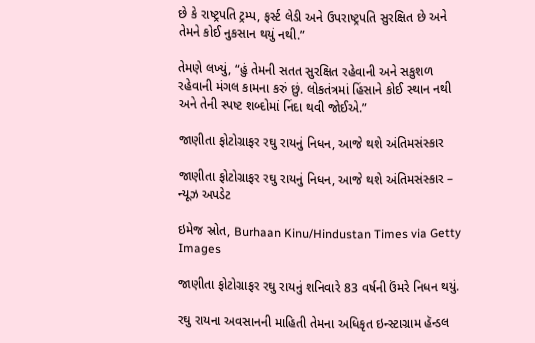છે કે રાષ્ટ્રપતિ ટ્રમ્પ, ફર્સ્ટ લેડી અને ઉપરાષ્ટ્રપતિ સુરક્ષિત છે અને તેમને કોઈ નુકસાન થયું નથી.”

તેમણે લખ્યું, “હું તેમની સતત સુરક્ષિત રહેવાની અને સકુશળ રહેવાની મંગલ કામના કરું છું. લોકતંત્રમાં હિંસાને કોઈ સ્થાન નથી અને તેની સ્પષ્ટ શબ્દોમાં નિંદા થવી જોઈએ.”

જાણીતા ફોટોગ્રાફર રઘુ રાયનું નિધન, આજે થશે અંતિમસંસ્કાર

જાણીતા ફોટોગ્રાફર રઘુ રાયનું નિધન, આજે થશે અંતિમસંસ્કાર – ન્યૂઝ અપડેટ

ઇમેજ સ્રોત, Burhaan Kinu/Hindustan Times via Getty Images

જાણીતા ફોટોગ્રાફર રઘુ રાયનું શનિવારે 83 વર્ષની ઉંમરે નિધન થયું.

રઘુ રાયના અવસાનની માહિતી તેમના અધિકૃત ઇન્સ્ટાગ્રામ હૅન્ડલ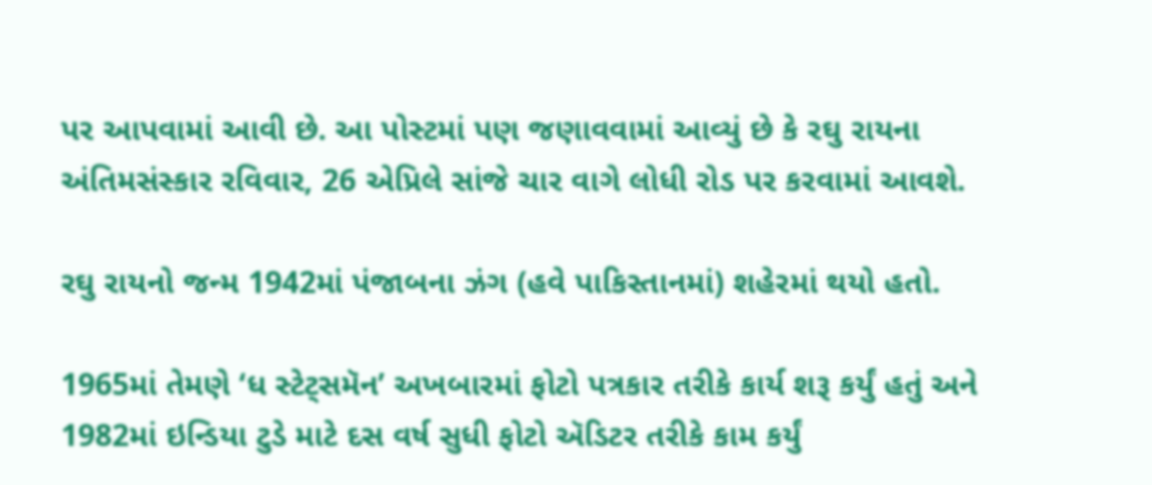પર આપવામાં આવી છે. આ પોસ્ટમાં પણ જણાવવામાં આવ્યું છે કે રઘુ રાયના અંતિમસંસ્કાર રવિવાર, 26 એપ્રિલે સાંજે ચાર વાગે લોધી રોડ પર કરવામાં આવશે.

રઘુ રાયનો જન્મ 1942માં પંજાબના ઝંગ (હવે પાકિસ્તાનમાં) શહેરમાં થયો હતો.

1965માં તેમણે ‘ધ સ્ટેટ્સમૅન’ અખબારમાં ફોટો પત્રકાર તરીકે કાર્ય શરૂ કર્યું હતું અને 1982માં ઇન્ડિયા ટુડે માટે દસ વર્ષ સુધી ફોટો ઍડિટર તરીકે કામ કર્યું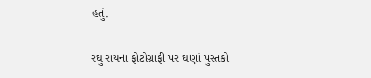હતું.

રઘુ રાયના ફોટોગ્રાફી પર ઘણાં પુસ્તકો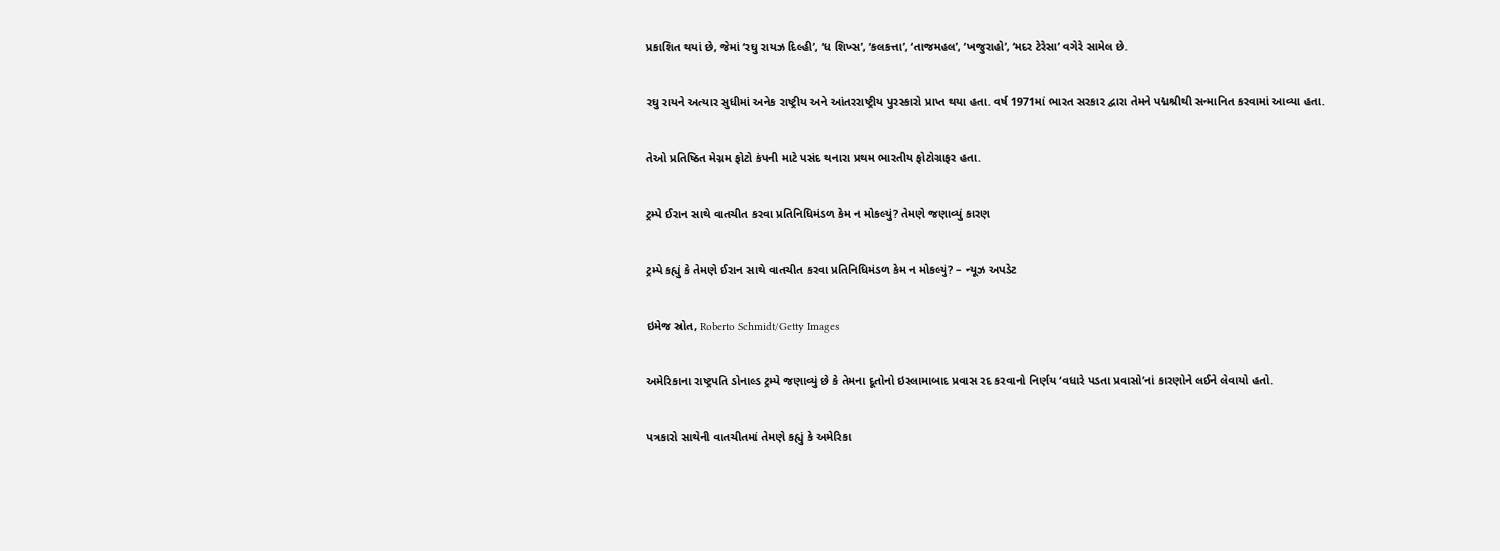પ્રકાશિત થયાં છે, જેમાં ‘રઘુ રાયઝ દિલ્હી’, ‘ધ શિખ્સ’, ‘કલકત્તા’, ‘તાજમહલ’, ‘ખજુરાહો’, ‘મદર ટેરેસા’ વગેરે સામેલ છે.

રઘુ રાયને અત્યાર સુધીમાં અનેક રાષ્ટ્રીય અને આંતરરાષ્ટ્રીય પુરસ્કારો પ્રાપ્ત થયા હતા. વર્ષ 1971માં ભારત સરકાર દ્વારા તેમને પદ્મશ્રીથી સન્માનિત કરવામાં આવ્યા હતા.

તેઓ પ્રતિષ્ઠિત મેગ્નમ ફોટો કંપની માટે પસંદ થનારા પ્રથમ ભારતીય ફોટોગ્રાફર હતા.

ટ્રમ્પે ઈરાન સાથે વાતચીત કરવા પ્રતિનિધિમંડળ કેમ ન મોકલ્યું? તેમણે જણાવ્યું કારણ

ટ્રમ્પે કહ્યું કે તેમણે ઈરાન સાથે વાતચીત કરવા પ્રતિનિધિમંડળ કેમ ન મોકલ્યું? – ન્યૂઝ અપડેટ

ઇમેજ સ્રોત, Roberto Schmidt/Getty Images

અમેરિકાના રાષ્ટ્રપતિ ડોનાલ્ડ ટ્રમ્પે જણાવ્યું છે કે તેમના દૂતોનો ઇસ્લામાબાદ પ્રવાસ રદ કરવાનો નિર્ણય ‘વધારે પડતા પ્રવાસો’નાં કારણોને લઈને લેવાયો હતો.

પત્રકારો સાથેની વાતચીતમાં તેમણે કહ્યું કે અમેરિકા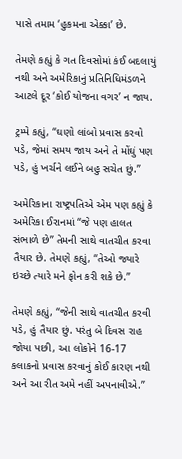પાસે તમામ ‘હુકમના એક્કા’ છે.

તેમણે કહ્યું કે ગત દિવસોમાં કંઈ બદલાયું નથી અને અમેરિકાનું પ્રતિનિધિમંડળને આટલે દૂર ‘કોઈ યોજના વગર’ ન જાય.

ટ્રમ્પે કહ્યું, “ઘણો લાંબો પ્રવાસ કરવો પડે, જેમાં સમય જાય અને તે મોંઘું પણ પડે, હું ખર્ચને લઈને બહુ સચેત છું.”

અમેરિકાના રાષ્ટ્રપતિએ એમ પણ કહ્યું કે અમેરિકા ઈરાનમાં “જે પણ હાલત સંભાળે છે” તેમની સાથે વાતચીત કરવા તૈયાર છે. તેમણે કહ્યું, “તેઓ જ્યારે ઇચ્છે ત્યારે મને ફોન કરી શકે છે.”

તેમણે કહ્યું, “જેની સાથે વાતચીત કરવી પડે, હું તૈયાર છું. પરંતુ બે દિવસ રાહ જોયા પછી, આ લોકોને 16-17 કલાકનો પ્રવાસ કરવાનું કોઈ કારણ નથી અને આ રીત અમે નહીં અપનાવીએ.”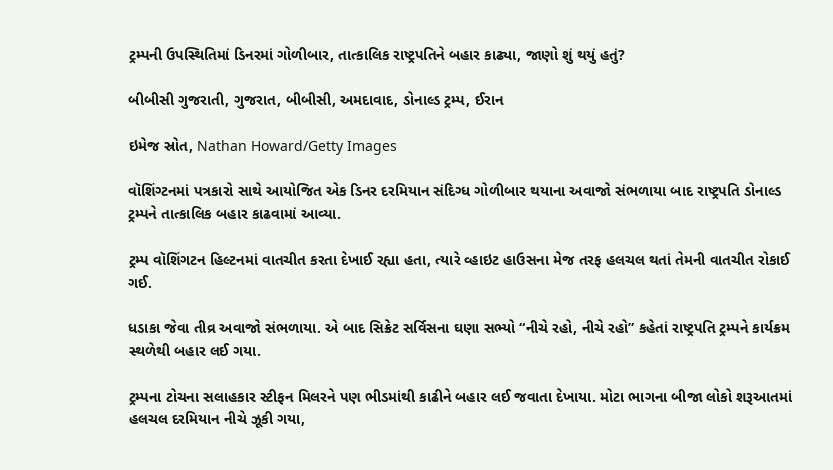ટ્રમ્પની ઉપસ્થિતિમાં ડિનરમાં ગોળીબાર, તાત્કાલિક રાષ્ટ્રપતિને બહાર કાઢ્યા, જાણો શું થયું હતું?

બીબીસી ગુજરાતી, ગુજરાત, બીબીસી, અમદાવાદ, ડોનાલ્ડ ટ્રમ્પ, ઈરાન

ઇમેજ સ્રોત, Nathan Howard/Getty Images

વૉશિંગ્ટનમાં પત્રકારો સાથે આયોજિત એક ડિનર દરમિયાન સંદિગ્ધ ગોળીબાર થયાના અવાજો સંભળાયા બાદ રાષ્ટ્રપતિ ડોનાલ્ડ ટ્રમ્પને તાત્કાલિક બહાર કાઢવામાં આવ્યા.

ટ્રમ્પ વૉશિંગટન હિલ્ટનમાં વાતચીત કરતા દેખાઈ રહ્યા હતા, ત્યારે વ્હાઇટ હાઉસના મેજ તરફ હલચલ થતાં તેમની વાતચીત રોકાઈ ગઈ.

ધડાકા જેવા તીવ્ર અવાજો સંભળાયા. એ બાદ સિક્રેટ સર્વિસના ઘણા સભ્યો “નીચે રહો, નીચે રહો” કહેતાં રાષ્ટ્રપતિ ટ્રમ્પને કાર્યક્રમ સ્થળેથી બહાર લઈ ગયા.

ટ્રમ્પના ટોચના સલાહકાર સ્ટીફન મિલરને પણ ભીડમાંથી કાઢીને બહાર લઈ જવાતા દેખાયા. મોટા ભાગના બીજા લોકો શરૂઆતમાં હલચલ દરમિયાન નીચે ઝૂકી ગયા,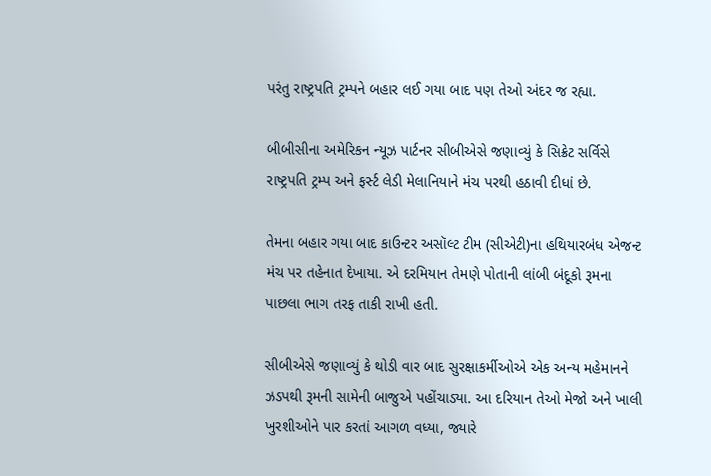પરંતુ રાષ્ટ્રપતિ ટ્રમ્પને બહાર લઈ ગયા બાદ પણ તેઓ અંદર જ રહ્યા.

બીબીસીના અમેરિકન ન્યૂઝ પાર્ટનર સીબીએસે જણાવ્યું કે સિક્રેટ સર્વિસે રાષ્ટ્રપતિ ટ્રમ્પ અને ફર્સ્ટ લેડી મેલાનિયાને મંચ પરથી હઠાવી દીધાં છે.

તેમના બહાર ગયા બાદ કાઉન્ટર અસૉલ્ટ ટીમ (સીએટી)ના હથિયારબંધ એજન્ટ મંચ પર તહેનાત દેખાયા. એ દરમિયાન તેમણે પોતાની લાંબી બંદૂકો રૂમના પાછલા ભાગ તરફ તાકી રાખી હતી.

સીબીએસે જણાવ્યું કે થોડી વાર બાદ સુરક્ષાકર્મીઓએ એક અન્ય મહેમાનને ઝડપથી રૂમની સામેની બાજુએ પહોંચાડ્યા. આ દરિયાન તેઓ મેજો અને ખાલી ખુરશીઓને પાર કરતાં આગળ વધ્યા, જ્યારે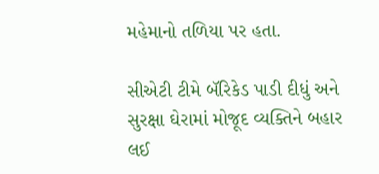મહેમાનો તળિયા પર હતા.

સીએટી ટીમે બૅરિકેડ પાડી દીધું અને સુરક્ષા ઘેરામાં મોજૂદ વ્યક્તિને બહાર લઈ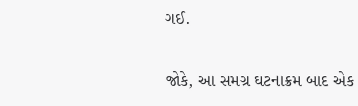ગઈ.

જોકે, આ સમગ્ર ઘટનાક્રમ બાદ એક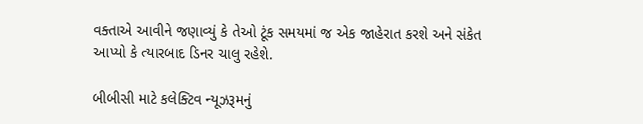વક્તાએ આવીને જણાવ્યું કે તેઓ ટૂંક સમયમાં જ એક જાહેરાત કરશે અને સંકેત આપ્યો કે ત્યારબાદ ડિનર ચાલુ રહેશે.

બીબીસી માટે કલેક્ટિવ ન્યૂઝરૂમનું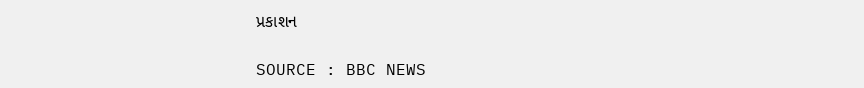પ્રકાશન

SOURCE : BBC NEWS